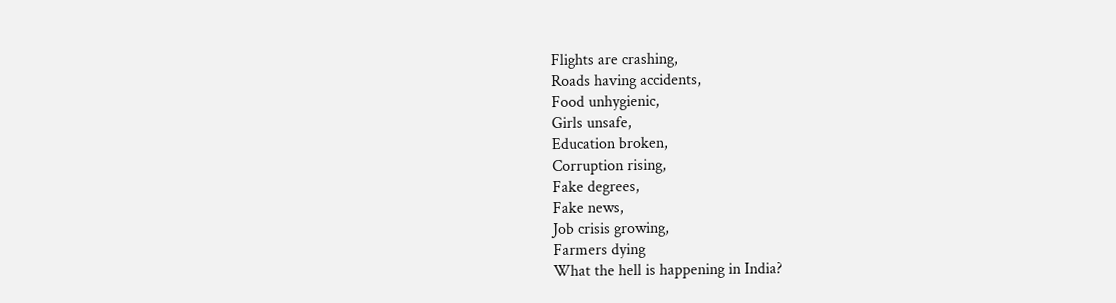Flights are crashing,
Roads having accidents,
Food unhygienic,
Girls unsafe,
Education broken,
Corruption rising,
Fake degrees,
Fake news,
Job crisis growing,
Farmers dying
What the hell is happening in India?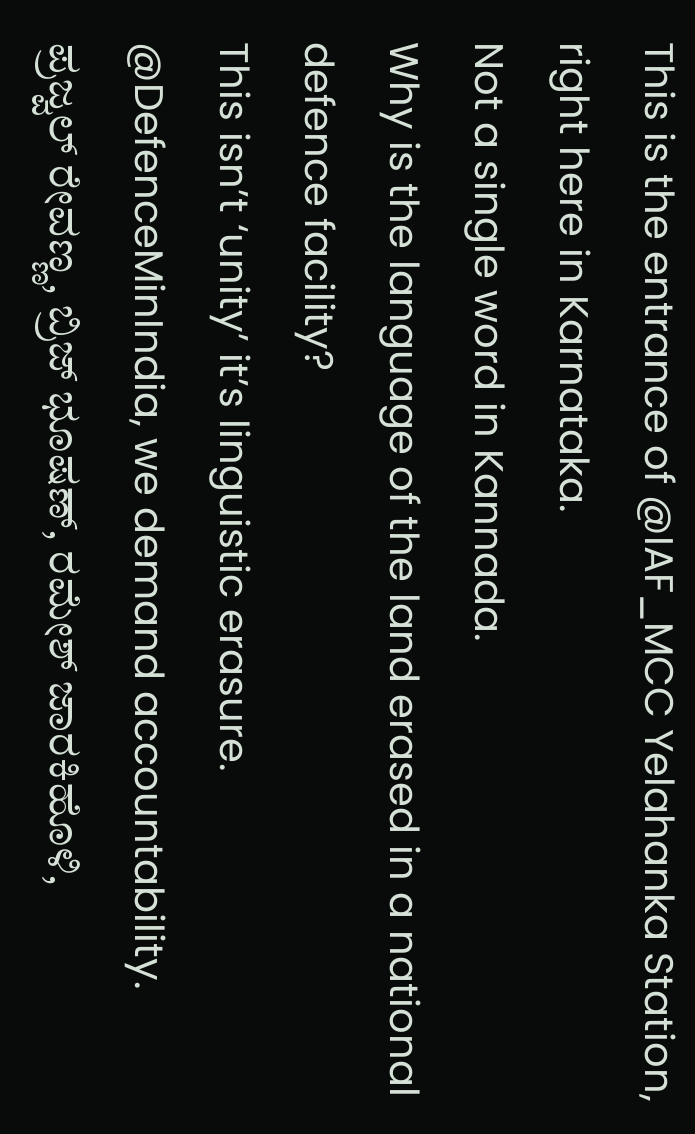This is the entrance of @IAF_MCC Yelahanka Station, right here in Karnataka.
Not a single word in Kannada.
Why is the language of the land erased in a national defence facility?
This isn’t ‘unity’ it’s linguistic erasure. @DefenceMinIndia, we demand accountability.
ಪ್ರಜ್ವಲ್ ರೇವಣ್ಣ, ಬ್ರಿಜ್ ಭೂಷಣ್, ರಮೇಶ್ ಜಾರಕಿಹೊಳಿ,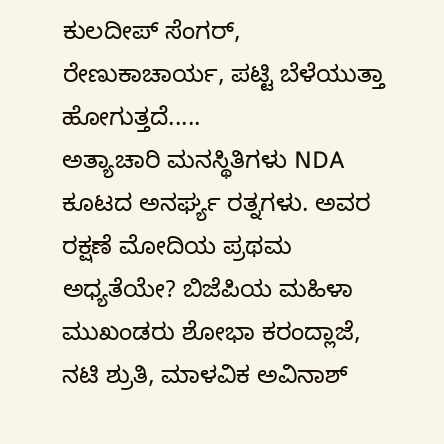ಕುಲದೀಪ್ ಸೆಂಗರ್, ರೇಣುಕಾಚಾರ್ಯ, ಪಟ್ಟಿ ಬೆಳೆಯುತ್ತಾ ಹೋಗುತ್ತದೆ.....
ಅತ್ಯಾಚಾರಿ ಮನಸ್ಥಿತಿಗಳು NDA ಕೂಟದ ಅನರ್ಘ್ಯ ರತ್ನಗಳು. ಅವರ ರಕ್ಷಣೆ ಮೋದಿಯ ಪ್ರಥಮ ಅಧ್ಯತೆಯೇ? ಬಿಜೆಪಿಯ ಮಹಿಳಾ ಮುಖಂಡರು ಶೋಭಾ ಕರಂದ್ಲಾಜೆ, ನಟಿ ಶ್ರುತಿ, ಮಾಳವಿಕ ಅವಿನಾಶ್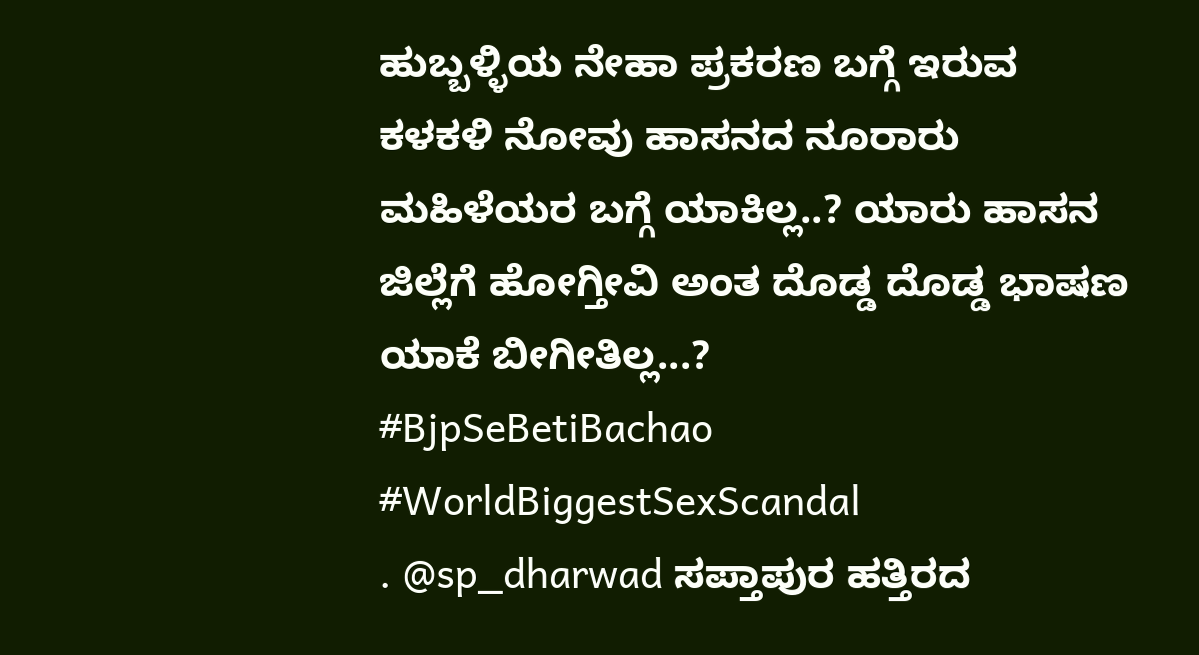ಹುಬ್ಬಳ್ಳಿಯ ನೇಹಾ ಪ್ರಕರಣ ಬಗ್ಗೆ ಇರುವ ಕಳಕಳಿ ನೋವು ಹಾಸನದ ನೂರಾರು ಮಹಿಳೆಯರ ಬಗ್ಗೆ ಯಾಕಿಲ್ಲ..? ಯಾರು ಹಾಸನ ಜಿಲ್ಲೆಗೆ ಹೋಗ್ತೀವಿ ಅಂತ ದೊಡ್ಡ ದೊಡ್ಡ ಭಾಷಣ ಯಾಕೆ ಬೀಗೀತಿಲ್ಲ...?
#BjpSeBetiBachao
#WorldBiggestSexScandal
. @sp_dharwad ಸಪ್ತಾಪುರ ಹತ್ತಿರದ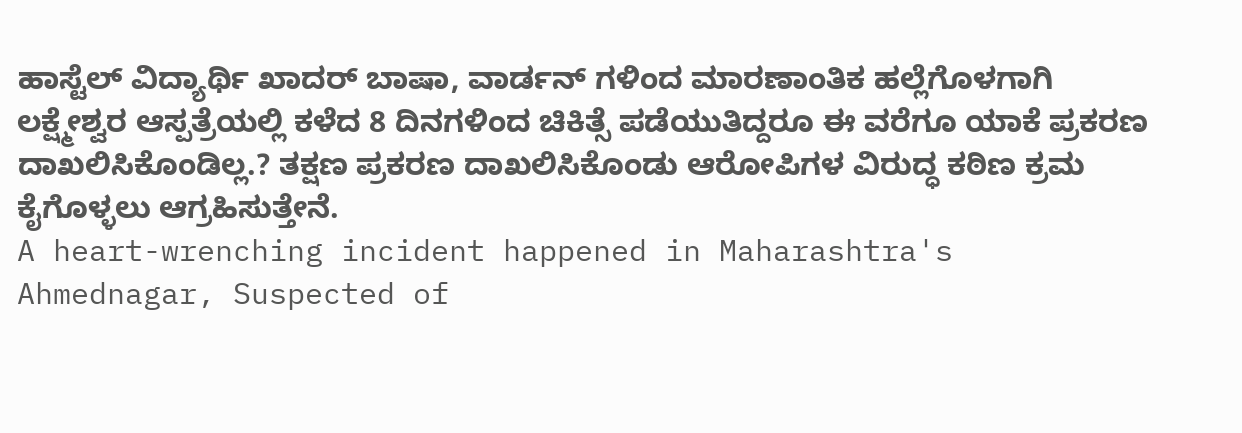ಹಾಸ್ಟೆಲ್ ವಿದ್ಯಾರ್ಥಿ ಖಾದರ್ ಬಾಷಾ, ವಾರ್ಡನ್ ಗಳಿಂದ ಮಾರಣಾಂತಿಕ ಹಲ್ಲೆಗೊಳಗಾಗಿ ಲಕ್ಷ್ಮೇಶ್ವರ ಆಸ್ಪತ್ರೆಯಲ್ಲಿ ಕಳೆದ 8 ದಿನಗಳಿಂದ ಚಿಕಿತ್ಸೆ ಪಡೆಯುತಿದ್ದರೂ ಈ ವರೆಗೂ ಯಾಕೆ ಪ್ರಕರಣ ದಾಖಲಿಸಿಕೊಂಡಿಲ್ಲ.? ತಕ್ಷಣ ಪ್ರಕರಣ ದಾಖಲಿಸಿಕೊಂಡು ಆರೋಪಿಗಳ ವಿರುದ್ಧ ಕಠಿಣ ಕ್ರಮ ಕೈಗೊಳ್ಳಲು ಆಗ್ರಹಿಸುತ್ತೇನೆ.
A heart-wrenching incident happened in Maharashtra's Ahmednagar, Suspected of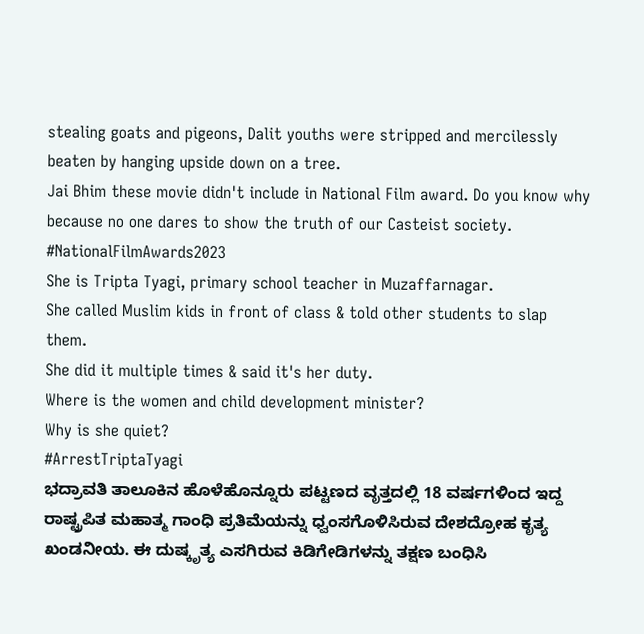stealing goats and pigeons, Dalit youths were stripped and mercilessly beaten by hanging upside down on a tree.
Jai Bhim these movie didn't include in National Film award. Do you know why because no one dares to show the truth of our Casteist society.
#NationalFilmAwards2023
She is Tripta Tyagi, primary school teacher in Muzaffarnagar.
She called Muslim kids in front of class & told other students to slap them.
She did it multiple times & said it's her duty.
Where is the women and child development minister?
Why is she quiet?
#ArrestTriptaTyagi
ಭದ್ರಾವತಿ ತಾಲೂಕಿನ ಹೊಳೆಹೊನ್ನೂರು ಪಟ್ಟಣದ ವೃತ್ತದಲ್ಲಿ 18 ವರ್ಷಗಳಿಂದ ಇದ್ದ ರಾಷ್ಟ್ರಪಿತ ಮಹಾತ್ಮ ಗಾಂಧಿ ಪ್ರತಿಮೆಯನ್ನು ಧ್ವಂಸಗೊಳಿಸಿರುವ ದೇಶದ್ರೋಹ ಕೃತ್ಯ ಖಂಡನೀಯ. ಈ ದುಷ್ಕೃತ್ಯ ಎಸಗಿರುವ ಕಿಡಿಗೇಡಿಗಳನ್ನು ತಕ್ಷಣ ಬಂಧಿಸಿ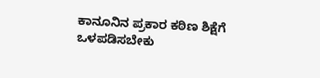ಕಾನೂನಿನ ಪ್ರಕಾರ ಕಠಿಣ ಶಿಕ್ಷೆಗೆ ಒಳಪಡಿಸಬೇಕು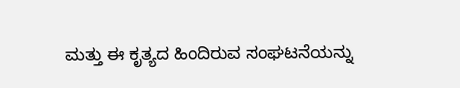ಮತ್ತು ಈ ಕೃತ್ಯದ ಹಿಂದಿರುವ ಸಂಘಟನೆಯನ್ನು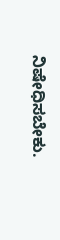ನಿಷೇಧಿಸಬೇಕು.